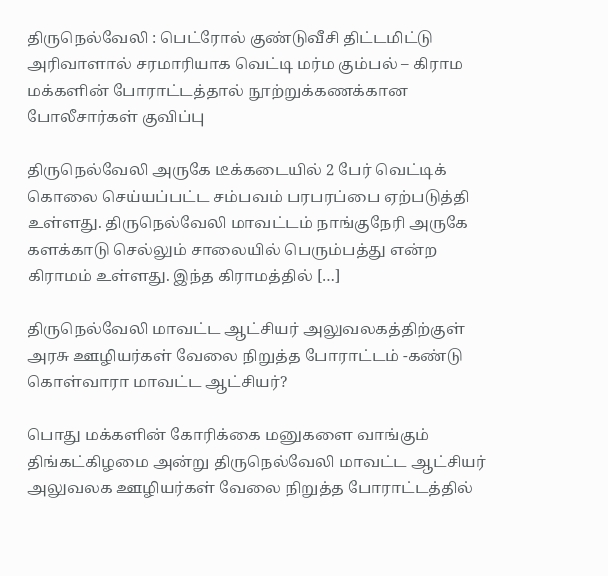திருநெல்வேலி : பெட்ரோல் குண்டுவீசி திட்டமிட்டு அரிவாளால் சரமாரியாக வெட்டி மர்ம கும்பல் – கிராம மக்களின் போராட்டத்தால் நூற்றுக்கணக்கான போலீசார்கள் குவிப்பு

திருநெல்வேலி அருகே டீக்கடையில் 2 பேர் வெட்டிக் கொலை செய்யப்பட்ட சம்பவம் பரபரப்பை ஏற்படுத்தி உள்ளது. திருநெல்வேலி மாவட்டம் நாங்குநேரி அருகே களக்காடு செல்லும் சாலையில் பெரும்பத்து என்ற கிராமம் உள்ளது. இந்த கிராமத்தில் […]

திருநெல்வேலி மாவட்ட ஆட்சியர் அலுவலகத்திற்குள் அரசு ஊழியர்கள் வேலை நிறுத்த போராட்டம் -கண்டு கொள்வாரா மாவட்ட ஆட்சியர்?

பொது மக்களின் கோரிக்கை மனுகளை வாங்கும் திங்கட்கிழமை அன்று திருநெல்வேலி மாவட்ட ஆட்சியர் அலுவலக ஊழியர்கள் வேலை நிறுத்த போராட்டத்தில்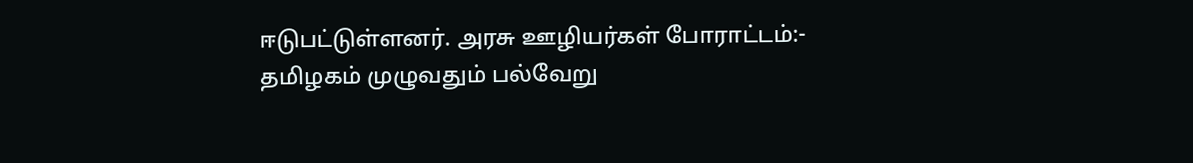ஈடுபட்டுள்ளனர். அரசு ஊழியர்கள் போராட்டம்:- தமிழகம் முழுவதும் பல்வேறு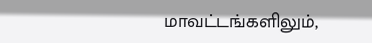மாவட்டங்களிலும்,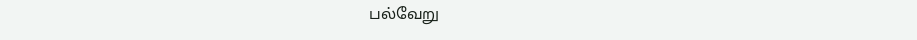பல்வேறு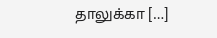தாலுக்கா […]